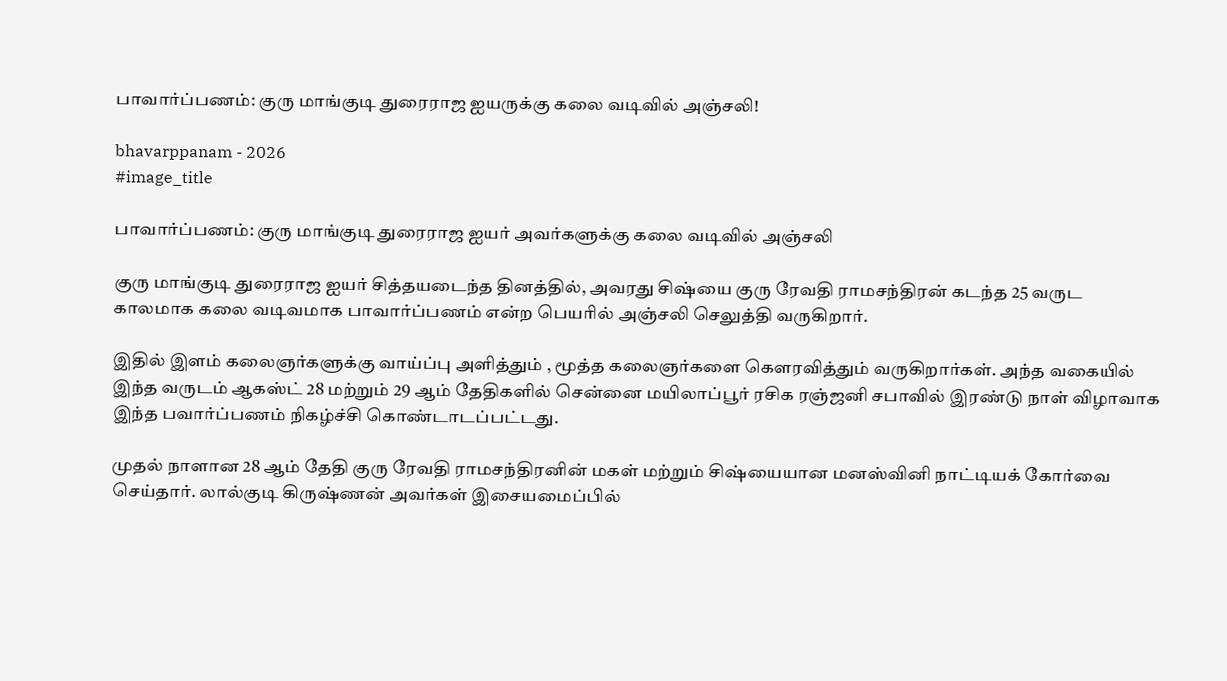பாவார்ப்பணம்: குரு மாங்குடி துரைராஜ ஐயருக்கு கலை வடிவில் அஞ்சலி!

bhavarppanam - 2026
#image_title

பாவார்ப்பணம்: குரு மாங்குடி துரைராஜ ஐயர் அவர்களுக்கு கலை வடிவில் அஞ்சலி

குரு மாங்குடி துரைராஜ ஐயர் சித்தயடைந்த தினத்தில், அவரது சிஷ்யை குரு ரேவதி ராமசந்திரன் கடந்த 25 வருட காலமாக கலை வடிவமாக பாவார்ப்பணம் என்ற பெயரில் அஞ்சலி செலுத்தி வருகிறார்.

இதில் இளம் கலைஞர்களுக்கு வாய்ப்பு அளித்தும் , மூத்த கலைஞர்களை கெளரவித்தும் வருகிறார்கள். அந்த வகையில் இந்த வருடம் ஆகஸ்ட் 28 மற்றும் 29 ஆம் தேதிகளில் சென்னை மயிலாப்பூர் ரசிக ரஞ்ஜனி சபாவில் இரண்டு நாள் விழாவாக இந்த பவார்ப்பணம் நிகழ்ச்சி கொண்டாடப்பட்டது.

முதல் நாளான 28 ஆம் தேதி குரு ரேவதி ராமசந்திரனின் மகள் மற்றும் சிஷ்யையான மனஸ்வினி நாட்டியக் கோர்வை செய்தார். லால்குடி கிருஷ்ணன் அவர்கள் இசையமைப்பில்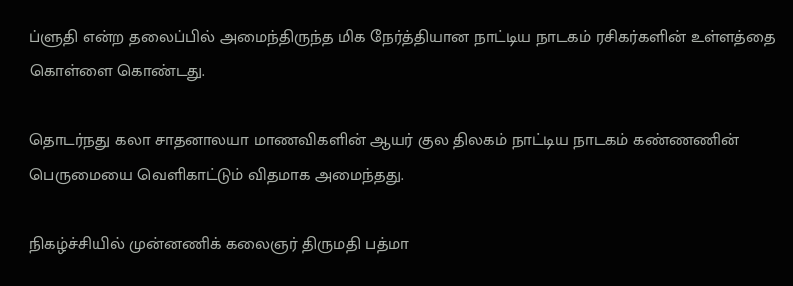ப்ளுதி என்ற தலைப்பில் அமைந்திருந்த மிக நேர்த்தியான நாட்டிய நாடகம் ரசிகர்களின் உள்ளத்தை கொள்ளை கொண்டது.

தொடர்நது கலா சாதனாலயா மாணவிகளின் ஆயர் குல திலகம் நாட்டிய நாடகம் கண்ணணின் பெருமையை வெளிகாட்டும் விதமாக அமைந்தது.

நிகழ்ச்சியில் முன்னணிக் கலைஞர் திருமதி பத்மா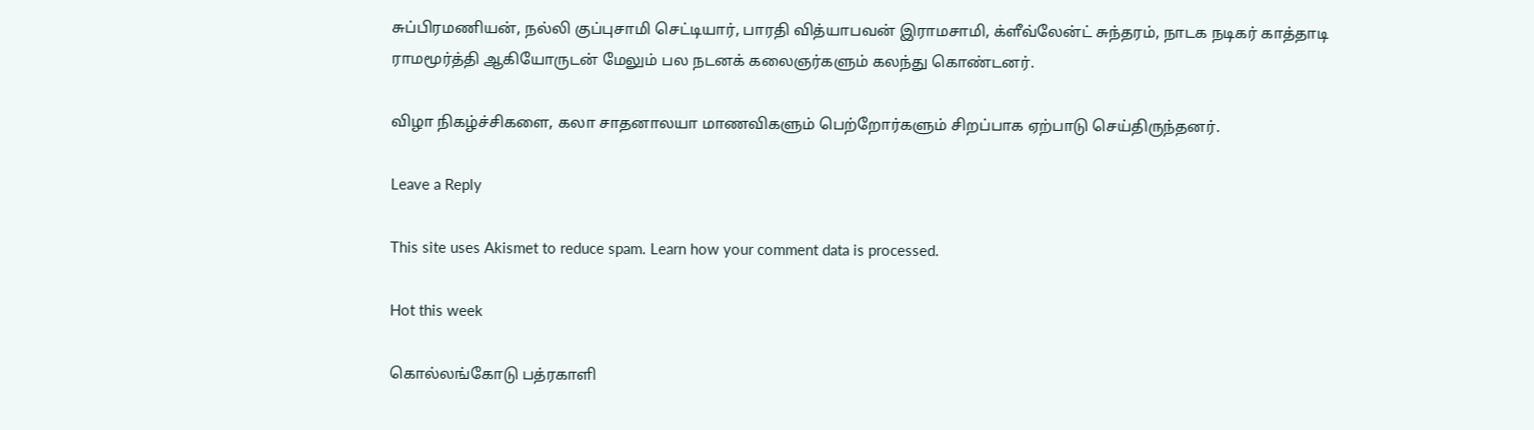சுப்பிரமணியன், நல்லி குப்புசாமி செட்டியார், பாரதி வித்யாபவன் இராமசாமி, க்ளீவ்லேன்ட் சுந்தரம், நாடக நடிகர் காத்தாடி ராமமூர்த்தி ஆகியோருடன் மேலும் பல நடனக் கலைஞர்களும் கலந்து கொண்டனர்.

விழா நிகழ்ச்சிகளை, கலா சாதனாலயா மாணவிகளும் பெற்றோர்களும் சிறப்பாக ஏற்பாடு செய்திருந்தனர்.

Leave a Reply

This site uses Akismet to reduce spam. Learn how your comment data is processed.

Hot this week

கொல்லங்கோடு பத்ரகாளி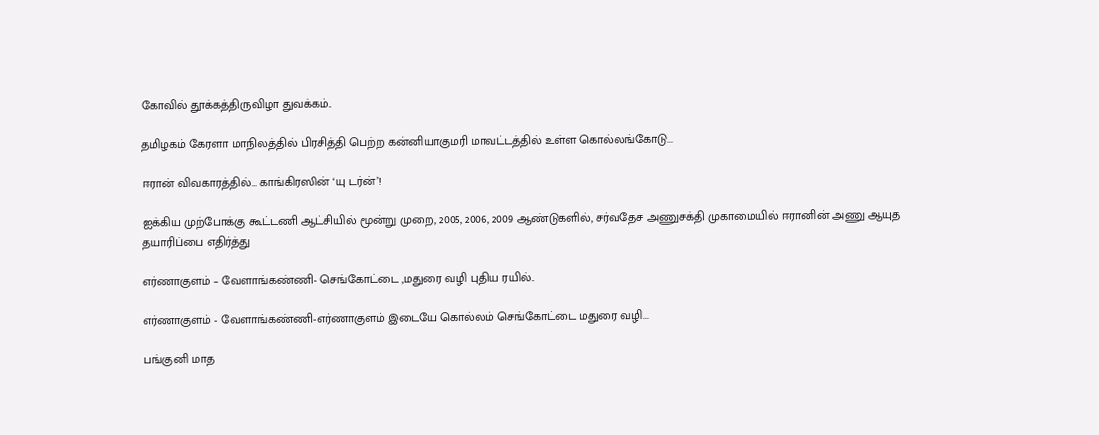கோவில் தூக்கத்திருவிழா துவக்கம்..

தமிழகம் கேரளா மாநிலத்தில் பிரசித்தி பெற்ற கன்னியாகுமரி மாவட்டத்தில் உள்ள கொல்லங்கோடு...

ஈரான் விவகாரத்தில்… காங்கிரஸின் ‘யு டர்ன்’!

ஐக்கிய முற்போக்கு கூட்டணி ஆட்சியில் மூன்று முறை, 2005, 2006, 2009 ஆண்டுகளில், சர்வதேச அணுசக்தி முகாமையில் ஈரானின் அணு ஆயுத தயாரிப்பை எதிர்த்து

எர்ணாகுளம் – வேளாங்கண்ணி- செங்கோட்டை ,மதுரை வழி புதிய ரயில்..

எர்ணாகுளம் - வேளாங்கண்ணி-எர்ணாகுளம் இடையே கொல்லம் செங்கோட்டை மதுரை வழி...

பங்குனி மாத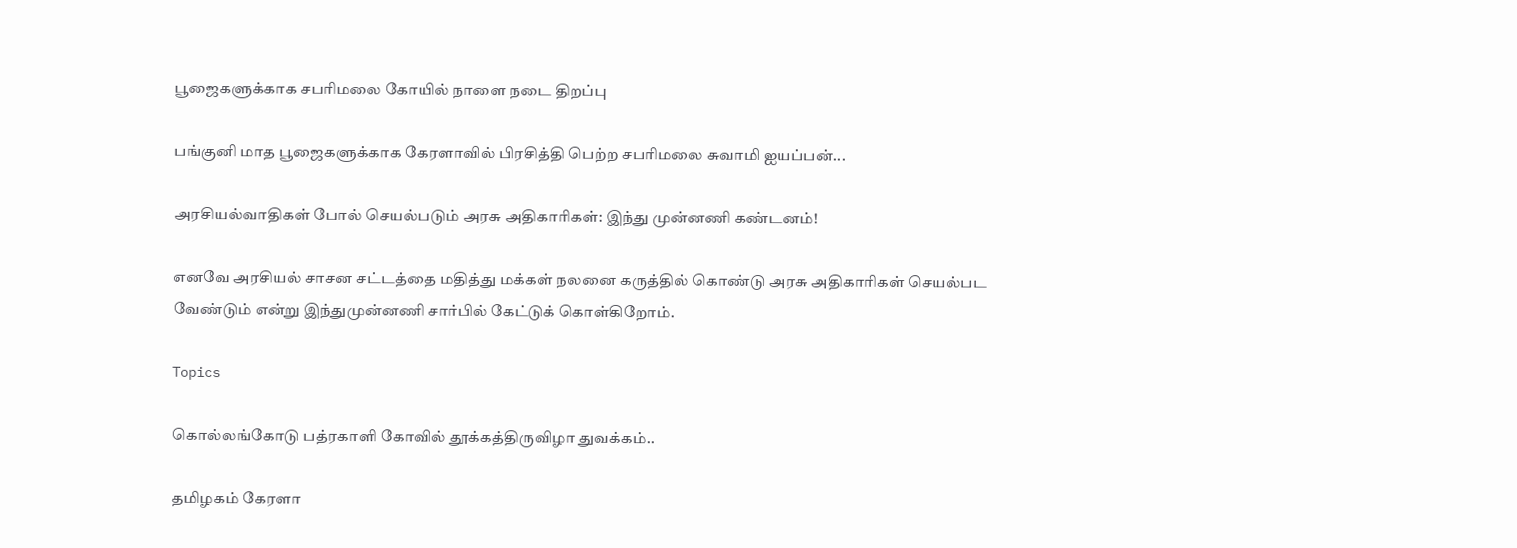பூஜைகளுக்காக சபரிமலை கோயில் நாளை நடை திறப்பு

பங்குனி மாத பூஜைகளுக்காக கேரளாவில் பிரசித்தி பெற்ற சபரிமலை சுவாமி ஐயப்பன்...

அரசியல்வாதிகள் போல் செயல்படும் அரசு அதிகாரிகள்: இந்து முன்னணி கண்டனம்!

எனவே அரசியல் சாசன சட்டத்தை மதித்து மக்கள் நலனை கருத்தில் கொண்டு அரசு அதிகாரிகள் செயல்பட வேண்டும் என்று இந்துமுன்னணி சார்பில் கேட்டுக் கொள்கிறோம்.

Topics

கொல்லங்கோடு பத்ரகாளி கோவில் தூக்கத்திருவிழா துவக்கம்..

தமிழகம் கேரளா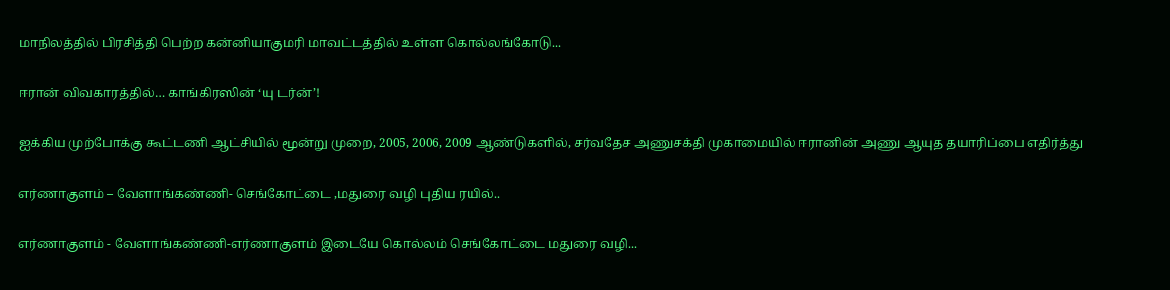மாநிலத்தில் பிரசித்தி பெற்ற கன்னியாகுமரி மாவட்டத்தில் உள்ள கொல்லங்கோடு...

ஈரான் விவகாரத்தில்… காங்கிரஸின் ‘யு டர்ன்’!

ஐக்கிய முற்போக்கு கூட்டணி ஆட்சியில் மூன்று முறை, 2005, 2006, 2009 ஆண்டுகளில், சர்வதேச அணுசக்தி முகாமையில் ஈரானின் அணு ஆயுத தயாரிப்பை எதிர்த்து

எர்ணாகுளம் – வேளாங்கண்ணி- செங்கோட்டை ,மதுரை வழி புதிய ரயில்..

எர்ணாகுளம் - வேளாங்கண்ணி-எர்ணாகுளம் இடையே கொல்லம் செங்கோட்டை மதுரை வழி...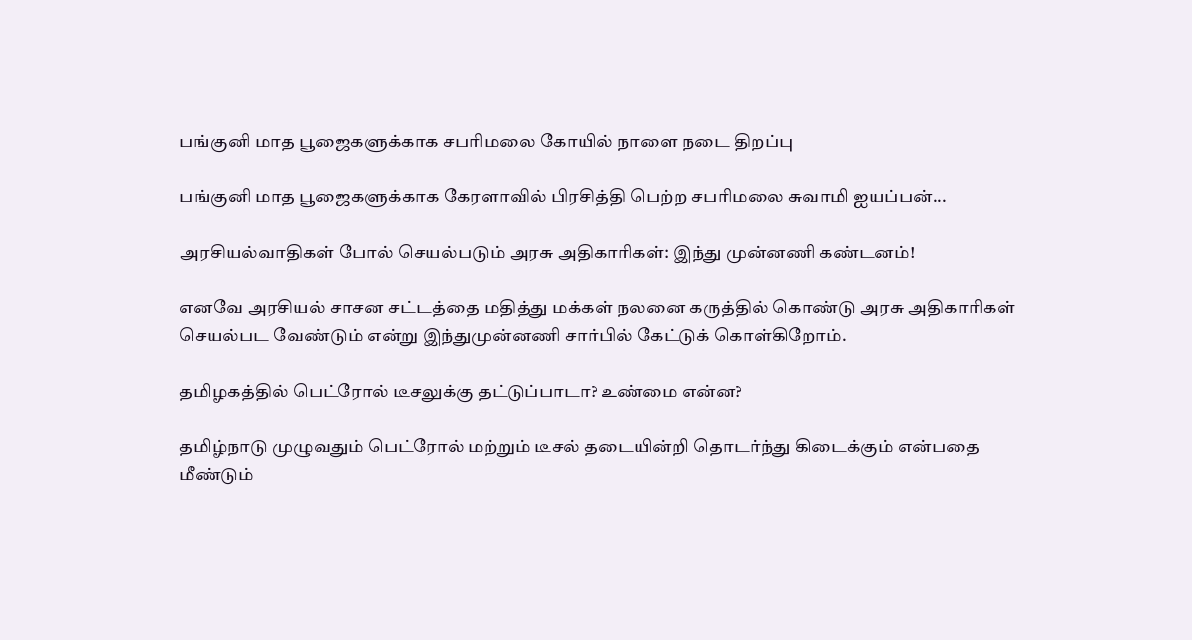பங்குனி மாத பூஜைகளுக்காக சபரிமலை கோயில் நாளை நடை திறப்பு

பங்குனி மாத பூஜைகளுக்காக கேரளாவில் பிரசித்தி பெற்ற சபரிமலை சுவாமி ஐயப்பன்...

அரசியல்வாதிகள் போல் செயல்படும் அரசு அதிகாரிகள்: இந்து முன்னணி கண்டனம்!

எனவே அரசியல் சாசன சட்டத்தை மதித்து மக்கள் நலனை கருத்தில் கொண்டு அரசு அதிகாரிகள் செயல்பட வேண்டும் என்று இந்துமுன்னணி சார்பில் கேட்டுக் கொள்கிறோம்.

தமிழகத்தில் பெட்ரோல் டீசலுக்கு தட்டுப்பாடா? உண்மை என்ன?

தமிழ்நாடு முழுவதும் பெட்ரோல் மற்றும் டீசல் தடையின்றி தொடர்ந்து கிடைக்கும் என்பதை மீண்டும்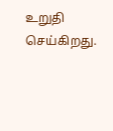உறுதி செய்கிறது.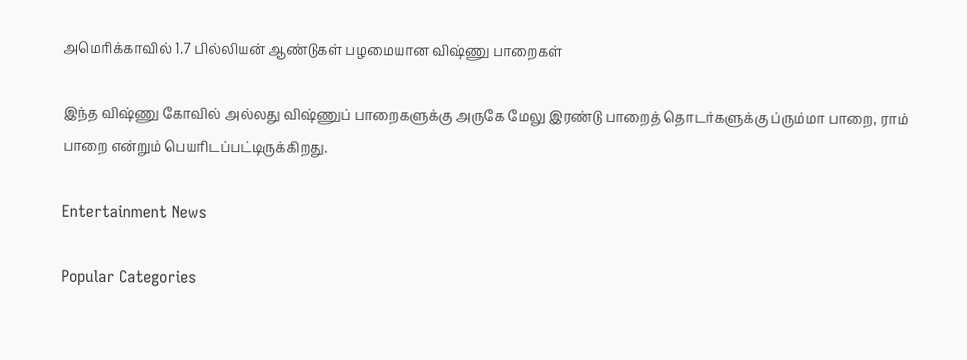அமெரிக்காவில் 1.7 பில்லியன் ஆண்டுகள் பழமையான விஷ்ணு பாறைகள்

இந்த விஷ்ணு கோவில் அல்லது விஷ்ணுப் பாறைகளுக்கு அருகே மேலு இரண்டு பாறைத் தொடர்களுக்கு ப்ரும்மா பாறை, ராம் பாறை என்றும் பெயரிடப்பட்டிருக்கிறது.

Entertainment News

Popular Categories